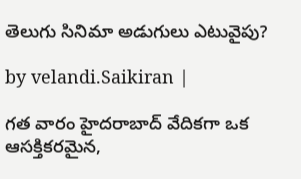తెలుగు సినిమా అడుగులు ఎటువైపు?

by velandi.Saikiran |

గత వారం హైదరాబాద్ వేదికగా ఒక ఆసక్తికరమైన,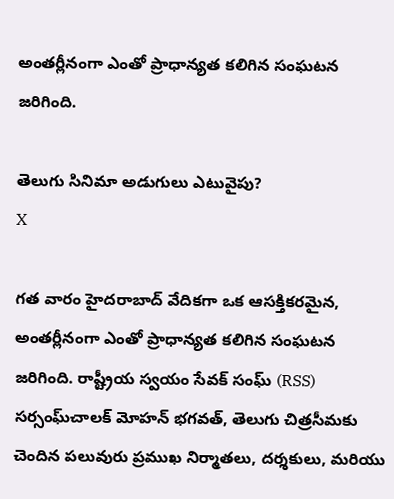అంతర్లీనంగా ఎంతో ప్రాధాన్యత కలిగిన సంఘటన జరిగింది.

తెలుగు సినిమా అడుగులు ఎటువైపు?
X

గత వారం హైదరాబాద్ వేదికగా ఒక ఆసక్తికరమైన, అంతర్లీనంగా ఎంతో ప్రాధాన్యత కలిగిన సంఘటన జరిగింది. రాష్ట్రీయ స్వయం సేవక్ సంఘ్ (RSS) సర్సంఘ్‌చాలక్ మోహన్ భగవత్, తెలుగు చిత్రసీమకు చెందిన పలువురు ప్రముఖ నిర్మాతలు, దర్శకులు, మరియు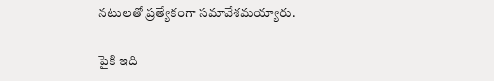నటులతో ప్రత్యేకంగా సమావేశమయ్యారు.

పైకి ఇది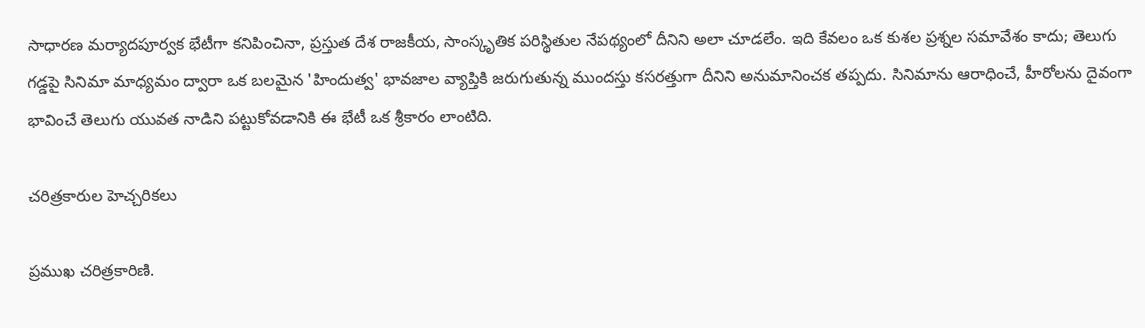సాధారణ మర్యాదపూర్వక భేటీగా కనిపించినా, ప్రస్తుత దేశ రాజకీయ, సాంస్కృతిక పరిస్థితుల నేపథ్యంలో దీనిని అలా చూడలేం. ఇది కేవలం ఒక కుశల ప్రశ్నల సమావేశం కాదు; తెలుగు గడ్డపై సినిమా మాధ్యమం ద్వారా ఒక బలమైన 'హిందుత్వ' భావజాల వ్యాప్తికి జరుగుతున్న ముందస్తు కసరత్తుగా దీనిని అనుమానించక తప్పదు. సినిమాను ఆరాధించే, హీరోలను దైవంగా భావించే తెలుగు యువత నాడిని పట్టుకోవడానికి ఈ భేటీ ఒక శ్రీకారం లాంటిది.

చరిత్రకారుల హెచ్చరికలు

ప్రముఖ చరిత్రకారిణి.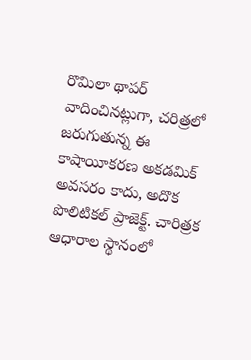రొమిలా థాపర్ వాదించినట్లుగా, చరిత్రలో జరుగుతున్న ఈ కాషాయీకరణ అకడమిక్ అవసరం కాదు, అదొక పొలిటికల్ ప్రాజెక్ట్. చారిత్రక ఆధారాల స్థానంలో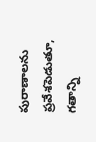పురాణాలను ప్రవేశపెడుతూ, గతాన్ని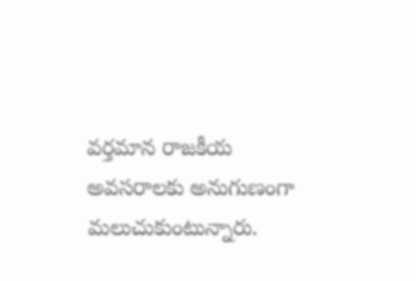వర్తమాన రాజకీయ అవసరాలకు అనుగుణంగా మలుచుకుంటున్నారు.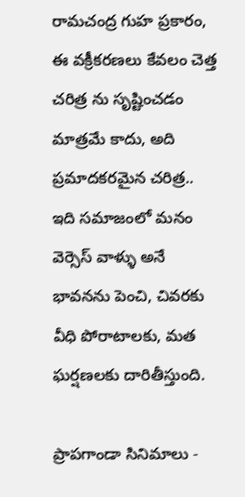రామచంద్ర గుహ ప్రకారం, ఈ వక్రీకరణలు కేవలం చెత్త చరిత్ర ను సృష్టించడం మాత్రమే కాదు, అది ప్రమాదకరమైన చరిత్ర.. ఇది సమాజంలో మనం వెర్సెస్ వాళ్ళు అనే భావనను పెంచి, చివరకు వీధి పోరాటాలకు, మత ఘర్షణలకు దారితీస్తుంది.

ప్రాపగాండా సినిమాలు -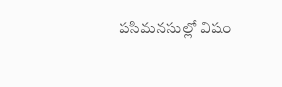పసిమనసుల్లో విషం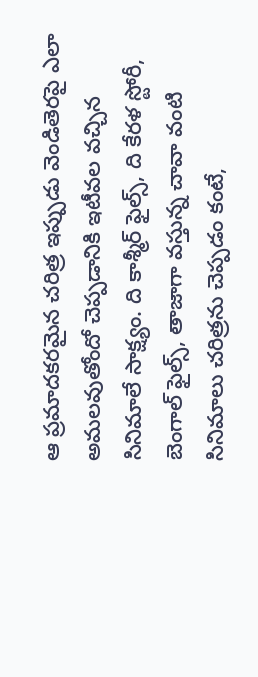ఆ ప్రమాదకరమైన చరిత్ర ఇప్పుడు వెండితెరపై ఎలా అమలవుతోందో చెప్పడానికి ఇటీవల వచ్చిన సినిమాలే సాక్ష్యం. ది కాశ్మీర్ ఫైల్స్, ది కేరళ స్టోరీ, బెంగాల్ ఫైల్స్, తాజాగా వస్తున్న చావా వంటి సినిమాలు చరిత్రను చెప్పడం కంటే,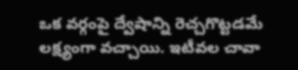ఒక వర్గంపై ద్వేషాన్ని రెచ్చగొట్టడమే లక్ష్యంగా వచ్చాయి. ఇటీవల చావా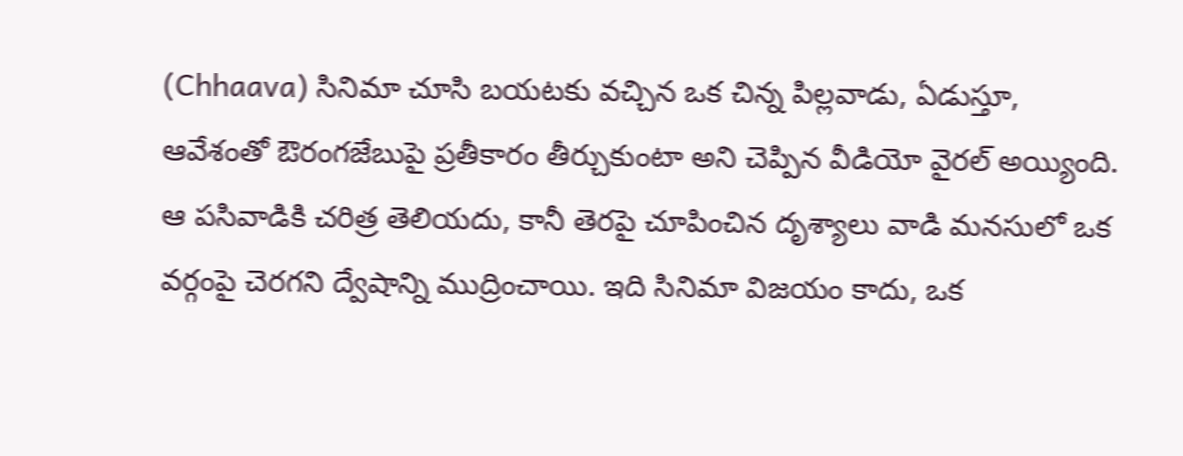(Chhaava) సినిమా చూసి బయటకు వచ్చిన ఒక చిన్న పిల్లవాడు, ఏడుస్తూ, ఆవేశంతో ఔరంగజేబుపై ప్రతీకారం తీర్చుకుంటా అని చెప్పిన వీడియో వైరల్ అయ్యింది. ఆ పసివాడికి చరిత్ర తెలియదు, కానీ తెరపై చూపించిన దృశ్యాలు వాడి మనసులో ఒక వర్గంపై చెరగని ద్వేషాన్ని ముద్రించాయి. ఇది సినిమా విజయం కాదు, ఒక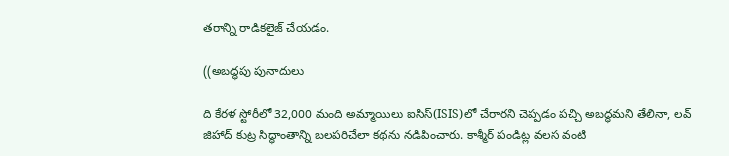తరాన్ని రాడికలైజ్ చేయడం.

((అబద్ధపు పునాదులు

ది కేరళ స్టోరీలో 32,000 మంది అమ్మాయిలు ఐసిస్(ISIS)లో చేరారని చెప్పడం పచ్చి అబద్ధమని తేలినా, లవ్ జిహాద్ కుట్ర సిద్ధాంతాన్ని బలపరిచేలా కథను నడిపించారు. కాశ్మీర్ పండిట్ల వలస వంటి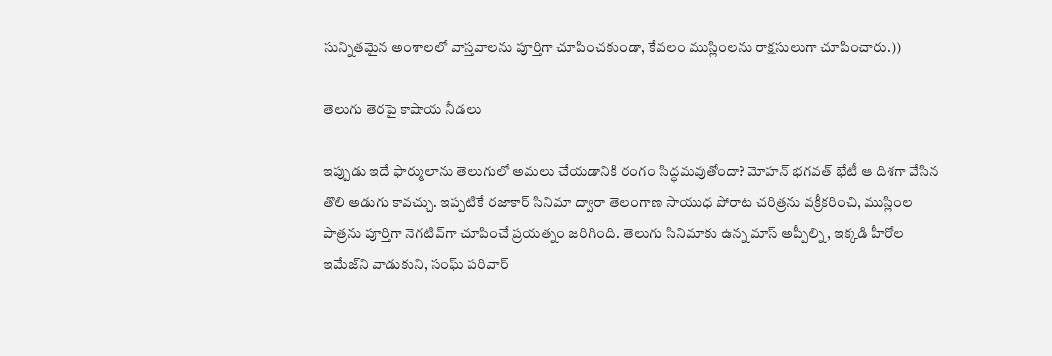సున్నితమైన అంశాలలో వాస్తవాలను పూర్తిగా చూపించకుండా, కేవలం ముస్లింలను రాక్షసులుగా చూపించారు.))

తెలుగు తెరపై కాషాయ నీడలు

ఇప్పుడు ఇదే ఫార్ములాను తెలుగులో అమలు చేయడానికి రంగం సిద్ధమవుతోందా? మోహన్ భగవత్ భేటీ ఆ దిశగా వేసిన తొలి అడుగు కావచ్చు. ఇప్పటికే రజాకార్ సినిమా ద్వారా తెలంగాణ సాయుధ పోరాట చరిత్రను వక్రీకరించి, ముస్లింల పాత్రను పూర్తిగా నెగటివ్‌గా చూపించే ప్రయత్నం జరిగింది. తెలుగు సినిమాకు ఉన్న మాస్ అప్పీల్ని, ఇక్కడి హీరోల ఇమేజ్‌ని వాడుకుని, సంఘ్ పరివార్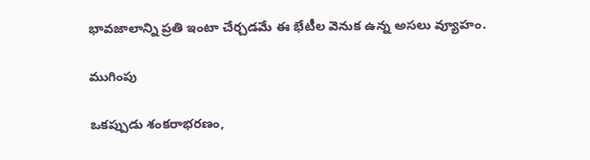భావజాలాన్ని ప్రతి ఇంటా చేర్చడమే ఈ భేటీల వెనుక ఉన్న అసలు వ్యూహం.

ముగింపు

ఒకప్పుడు శంకరాభరణం,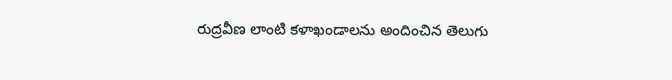రుద్రవీణ లాంటి కళాఖండాలను అందించిన తెలుగు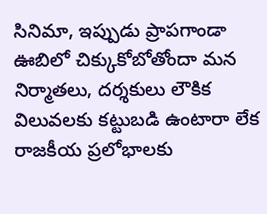సినిమా, ఇప్పుడు ప్రాపగాండా ఊబిలో చిక్కుకోబోతోందా మన నిర్మాతలు, దర్శకులు లౌకిక విలువలకు కట్టుబడి ఉంటారా లేక రాజకీయ ప్రలోభాలకు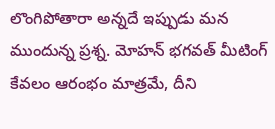లొంగిపోతారా అన్నదే ఇప్పుడు మన ముందున్న ప్రశ్న. మోహన్ భగవత్ మీటింగ్ కేవలం ఆరంభం మాత్రమే, దీని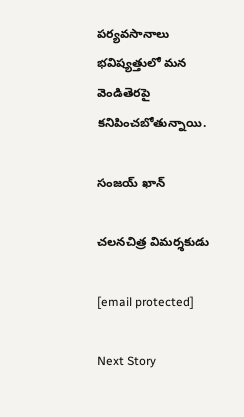పర్యవసానాలు భవిష్యత్తులో మన వెండితెరపై కనిపించబోతున్నాయి.

సంజయ్ ఖాన్

చలనచిత్ర విమర్శకుడు

[email protected]

Next Story